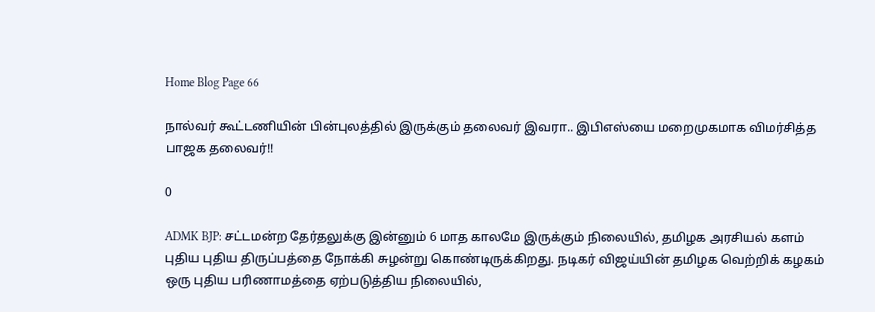Home Blog Page 66

நால்வர் கூட்டணியின் பின்புலத்தில் இருக்கும் தலைவர் இவரா.. இபிஎஸ்யை மறைமுகமாக விமர்சித்த பாஜக தலைவர்!!

0

ADMK BJP: சட்டமன்ற தேர்தலுக்கு இன்னும் 6 மாத காலமே இருக்கும் நிலையில், தமிழக அரசியல் களம் புதிய புதிய திருப்பத்தை நோக்கி சுழன்று கொண்டிருக்கிறது. நடிகர் விஜய்யின் தமிழக வெற்றிக் கழகம் ஒரு புதிய பரிணாமத்தை ஏற்படுத்திய நிலையில்,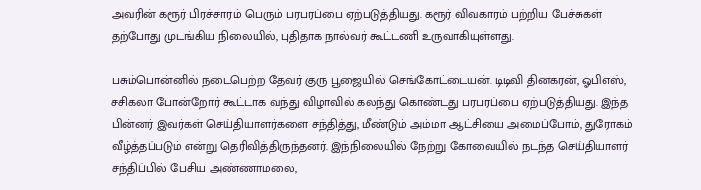அவரின் கரூர் பிரச்சாரம் பெரும் பரபரப்பை ஏற்படுத்தியது. கரூர் விவகாரம் பற்றிய பேச்சுகள் தற்போது முடங்கிய நிலையில், புதிதாக நால்வர் கூட்டணி உருவாகியுள்ளது.

பசும்பொன்னில் நடைபெற்ற தேவர் குரு பூஜையில் செங்கோட்டையன். டிடிவி தினகரன், ஓபிஎஸ், சசிகலா போன்றோர் கூட்டாக வந்து விழாவில் கலந்து கொண்டது பரபரப்பை ஏற்படுத்தியது. இந்த பின்னர் இவர்கள் செய்தியாளர்களை சந்தித்து, மீண்டும் அம்மா ஆட்சியை அமைப்போம், துரோகம் வீழ்த்தப்படும் என்று தெரிவித்திருந்தனர். இந்நிலையில் நேற்று கோவையில் நடந்த செய்தியாளர் சந்திப்பில் பேசிய அண்ணாமலை,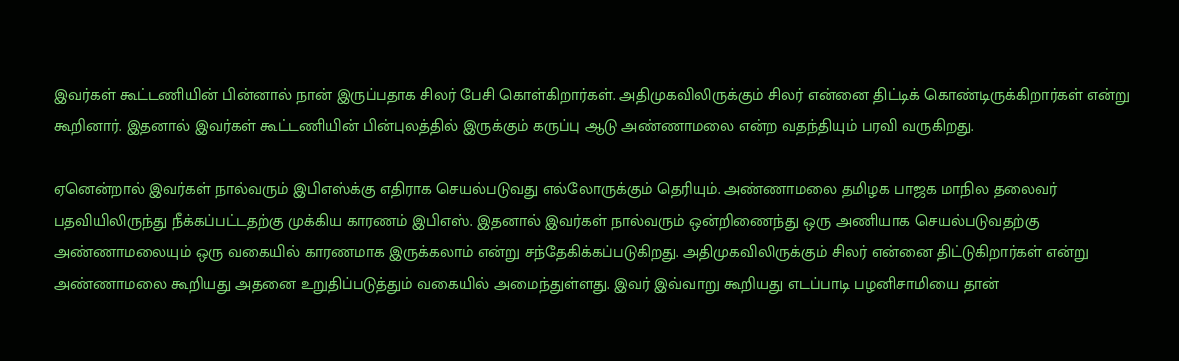இவர்கள் கூட்டணியின் பின்னால் நான் இருப்பதாக சிலர் பேசி கொள்கிறார்கள். அதிமுகவிலிருக்கும் சிலர் என்னை திட்டிக் கொண்டிருக்கிறார்கள் என்று கூறினார். இதனால் இவர்கள் கூட்டணியின் பின்புலத்தில் இருக்கும் கருப்பு ஆடு அண்ணாமலை என்ற வதந்தியும் பரவி வருகிறது.

ஏனென்றால் இவர்கள் நால்வரும் இபிஎஸ்க்கு எதிராக செயல்படுவது எல்லோருக்கும் தெரியும். அண்ணாமலை தமிழக பாஜக மாநில தலைவர் பதவியிலிருந்து நீக்கப்பட்டதற்கு முக்கிய காரணம் இபிஎஸ். இதனால் இவர்கள் நால்வரும் ஒன்றிணைந்து ஒரு அணியாக செயல்படுவதற்கு அண்ணாமலையும் ஒரு வகையில் காரணமாக இருக்கலாம் என்று சந்தேகிக்கப்படுகிறது. அதிமுகவிலிருக்கும் சிலர் என்னை திட்டுகிறார்கள் என்று அண்ணாமலை கூறியது அதனை உறுதிப்படுத்தும் வகையில் அமைந்துள்ளது. இவர் இவ்வாறு கூறியது எடப்பாடி பழனிசாமியை தான்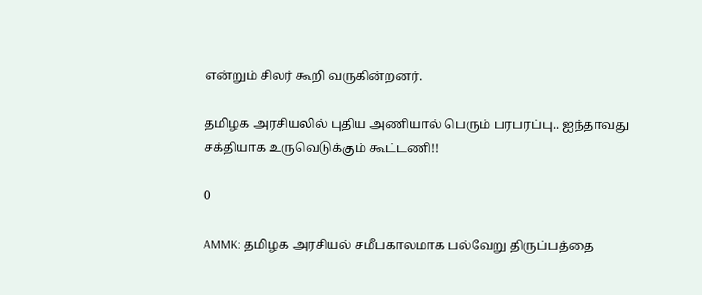என்றும் சிலர் கூறி வருகின்றனர்.

தமிழக அரசியலில் புதிய அணியால் பெரும் பரபரப்பு.. ஐந்தாவது சக்தியாக உருவெடுக்கும் கூட்டணி!!

0

AMMK: தமிழக அரசியல் சமீபகாலமாக பல்வேறு திருப்பத்தை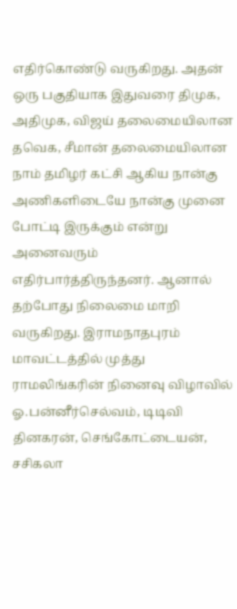எதிர்கொண்டு வருகிறது. அதன் ஒரு பகுதியாக இதுவரை திமுக, அதிமுக, விஜய் தலைமையிலான தவெக, சீமான் தலைமையிலான நாம் தமிழர் கட்சி ஆகிய நான்கு அணிகளிடையே நான்கு முனை போட்டி இருக்கும் என்று அனைவரும் எதிர்பார்த்திருந்தனர். ஆனால் தற்போது நிலைமை மாறி வருகிறது. இராமநாதபுரம் மாவட்டத்தில் முத்து ராமலிங்கரின் நினைவு விழாவில் ஓ.பன்னீர்செல்வம், டிடிவி தினகரன், செங்கோட்டையன், சசிகலா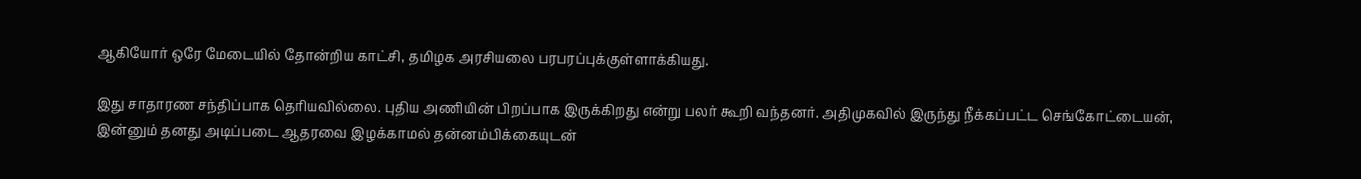ஆகியோர் ஒரே மேடையில் தோன்றிய காட்சி, தமிழக அரசியலை பரபரப்புக்குள்ளாக்கியது.

இது சாதாரண சந்திப்பாக தெரியவில்லை. புதிய அணியின் பிறப்பாக இருக்கிறது என்று பலர் கூறி வந்தனர். அதிமுகவில் இருந்து நீக்கப்பட்ட செங்கோட்டையன், இன்னும் தனது அடிப்படை ஆதரவை இழக்காமல் தன்னம்பிக்கையுடன்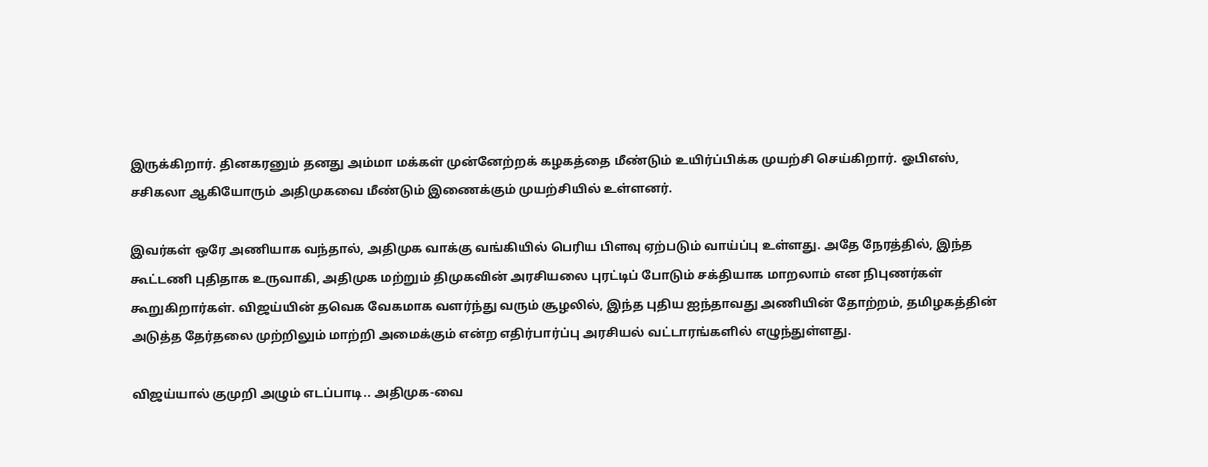இருக்கிறார். தினகரனும் தனது அம்மா மக்கள் முன்னேற்றக் கழகத்தை மீண்டும் உயிர்ப்பிக்க முயற்சி செய்கிறார். ஓபிஎஸ், சசிகலா ஆகியோரும் அதிமுகவை மீண்டும் இணைக்கும் முயற்சியில் உள்ளனர்.

இவர்கள் ஒரே அணியாக வந்தால், அதிமுக வாக்கு வங்கியில் பெரிய பிளவு ஏற்படும் வாய்ப்பு உள்ளது. அதே நேரத்தில், இந்த கூட்டணி புதிதாக உருவாகி, அதிமுக மற்றும் திமுகவின் அரசியலை புரட்டிப் போடும் சக்தியாக மாறலாம் என நிபுணர்கள் கூறுகிறார்கள். விஜய்யின் தவெக வேகமாக வளர்ந்து வரும் சூழலில், இந்த புதிய ஐந்தாவது அணியின் தோற்றம், தமிழகத்தின் அடுத்த தேர்தலை முற்றிலும் மாற்றி அமைக்கும் என்ற எதிர்பார்ப்பு அரசியல் வட்டாரங்களில் எழுந்துள்ளது.

விஜய்யால் குமுறி அழும் எடப்பாடி.. அதிமுக-வை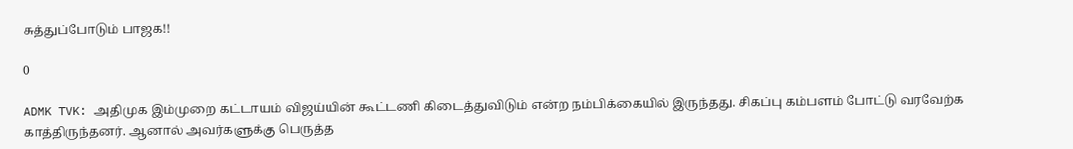சுத்துப்போடும் பாஜக!!

0

ADMK TVK: அதிமுக இம்முறை கட்டாயம் விஜய்யின் கூட்டணி கிடைத்துவிடும் என்ற நம்பிக்கையில் இருந்தது. சிகப்பு கம்பளம் போட்டு வரவேற்க காத்திருந்தனர். ஆனால் அவர்களுக்கு பெருத்த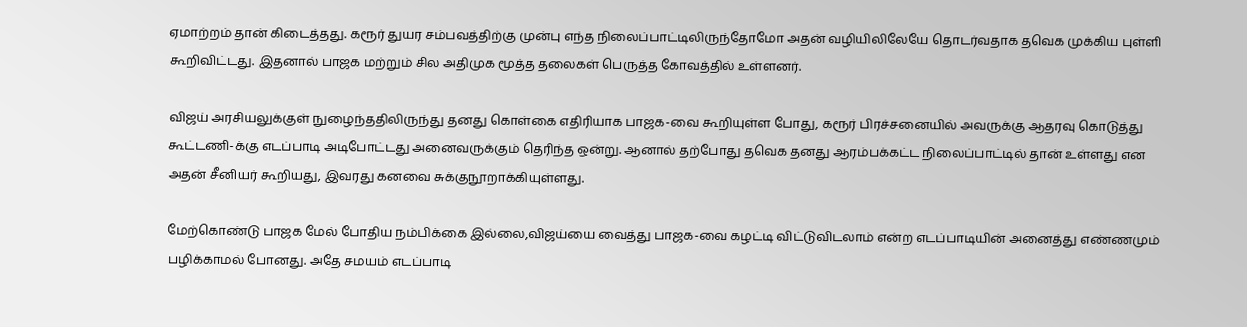ஏமாற்றம் தான் கிடைத்தது. கரூர் துயர சம்பவத்திற்கு முன்பு எந்த நிலைப்பாட்டிலிருந்தோமோ அதன் வழியிலிலேயே தொடர்வதாக தவெக முக்கிய புள்ளி கூறிவிட்டது. இதனால் பாஜக மற்றும் சில அதிமுக மூத்த தலைகள் பெருத்த கோவத்தில் உள்ளனர்.

விஜய் அரசியலுக்குள் நுழைந்ததிலிருந்து தனது கொள்கை எதிரியாக பாஜக-வை கூறியுள்ள போது, கரூர் பிரச்சனையில் அவருக்கு ஆதரவு கொடுத்து கூட்டணி-க்கு எடப்பாடி அடிபோட்டது அனைவருக்கும் தெரிந்த ஒன்று. ஆனால் தற்போது தவெக தனது ஆரம்பக்கட்ட நிலைப்பாட்டில் தான் உள்ளது என அதன் சீனியர் கூறியது, இவரது கனவை சுக்குநூறாக்கியுள்ளது.

மேற்கொண்டு பாஜக மேல் போதிய நம்பிக்கை இல்லை,விஜய்யை வைத்து பாஜக-வை கழட்டி விட்டுவிடலாம் என்ற எடப்பாடியின் அனைத்து எண்ணமும் பழிக்காமல் போனது. அதே சமயம் எடப்பாடி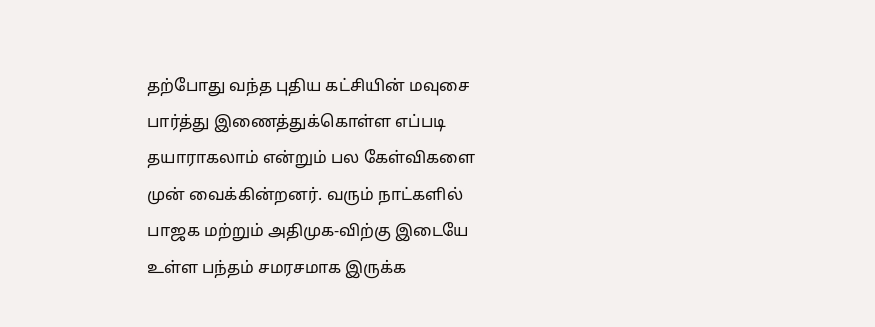தற்போது வந்த புதிய கட்சியின் மவுசை பார்த்து இணைத்துக்கொள்ள எப்படி தயாராகலாம் என்றும் பல கேள்விகளை முன் வைக்கின்றனர். வரும் நாட்களில் பாஜக மற்றும் அதிமுக-விற்கு இடையே உள்ள பந்தம் சமரசமாக இருக்க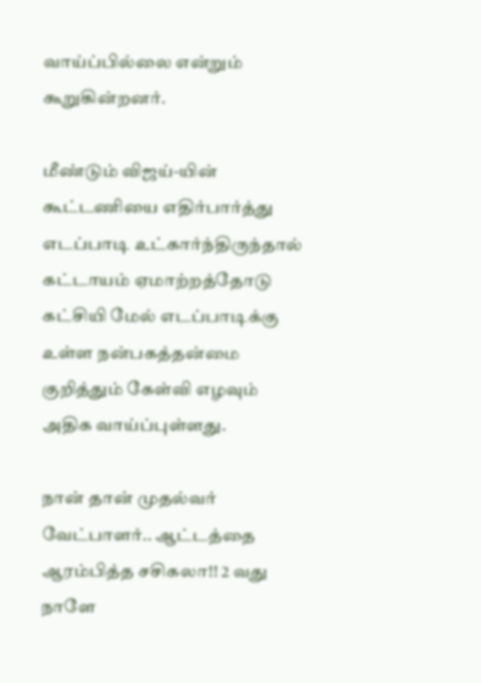வாய்ப்பில்லை என்றும் கூறுகின்றனர்.

மீண்டும் விஜய்-யின் கூட்டணியை எதிர்பார்த்து எடப்பாடி உட்கார்ந்திருந்தால் கட்டாயம் ஏமாற்றத்தோடு கட்சியி மேல் எடப்பாடிக்கு உள்ள நன்பகத்தன்மை குறித்தும் கேள்வி எழவும் அதிக வாய்ப்புள்ளது.

நான் தான் முதல்வர் வேட்பாளர்.. ஆட்டத்தை ஆரம்பித்த சசிகலா!! 2 வது நாளே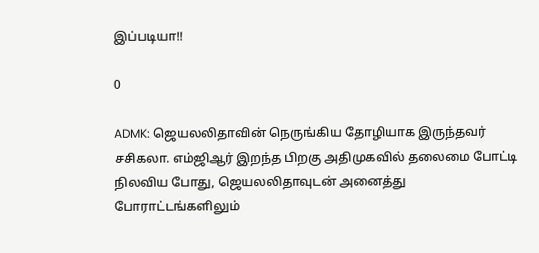இப்படியா!!

0

ADMK: ஜெயலலிதாவின் நெருங்கிய தோழியாக இருந்தவர் சசிகலா. எம்ஜிஆர் இறந்த பிறகு அதிமுகவில் தலைமை போட்டி நிலவிய போது, ஜெயலலிதாவுடன் அனைத்து போராட்டங்களிலும்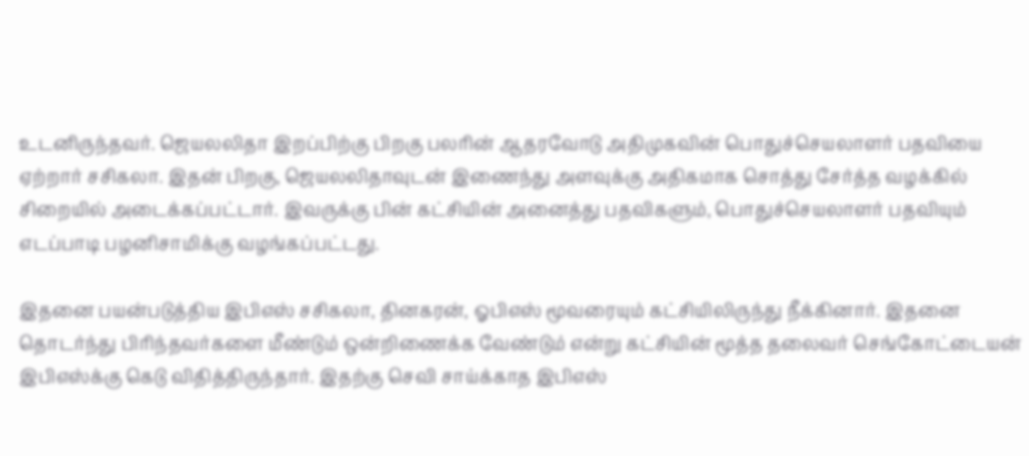உடனிருந்தவர். ஜெயலலிதா இறப்பிற்கு பிறகு பலரின் ஆதரவோடு அதிமுகவின் பொதுச்செயலாளர் பதவியை ஏற்றார் சசிகலா. இதன் பிறகு, ஜெயலலிதாவுடன் இணைந்து அளவுக்கு அதிகமாக சொத்து சேர்த்த வழக்கில் சிறையில் அடைக்கப்பட்டார். இவருக்கு பின் கட்சியின் அனைத்து பதவிகளும், பொதுச்செயலாளர் பதவியும் எடப்பாடி பழனிசாமிக்கு வழங்கப்பட்டது.

இதனை பயன்படுத்திய இபிஎஸ் சசிகலா, தினகரன், ஓபிஎஸ் மூவரையும் கட்சியிலிருந்து நீக்கினார். இதனை தொடர்ந்து பிரிந்தவர்களை மீண்டும் ஒன்றிணைக்க வேண்டும் என்று கட்சியின் மூத்த தலைவர் செங்கோட்டையன் இபிஎஸ்க்கு கெடு விதித்திருந்தார். இதற்கு செவி சாய்க்காத இபிஎஸ்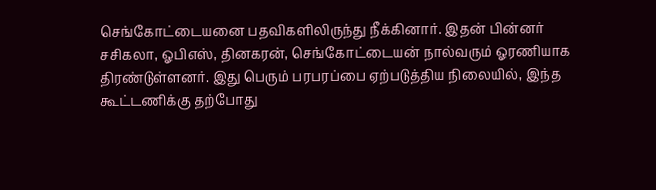செங்கோட்டையனை பதவிகளிலிருந்து நீக்கினார். இதன் பின்னர் சசிகலா, ஓபிஎஸ், தினகரன், செங்கோட்டையன் நால்வரும் ஓரணியாக திரண்டுள்ளனர். இது பெரும் பரபரப்பை ஏற்படுத்திய நிலையில், இந்த கூட்டணிக்கு தற்போது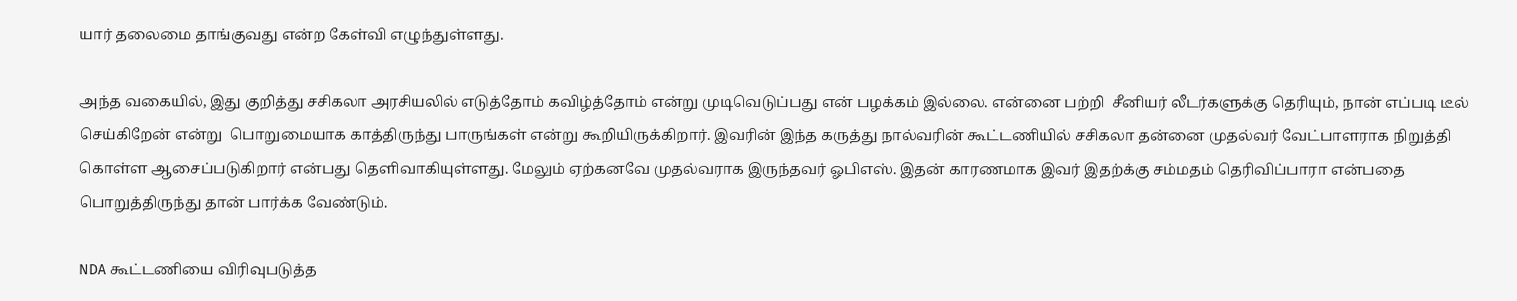யார் தலைமை தாங்குவது என்ற கேள்வி எழுந்துள்ளது.

அந்த வகையில், இது குறித்து சசிகலா அரசியலில் எடுத்தோம் கவிழ்த்தோம் என்று முடிவெடுப்பது என் பழக்கம் இல்லை. என்னை பற்றி  சீனியர் லீடர்களுக்கு தெரியும், நான் எப்படி டீல் செய்கிறேன் என்று  பொறுமையாக காத்திருந்து பாருங்கள் என்று கூறியிருக்கிறார். இவரின் இந்த கருத்து நால்வரின் கூட்டணியில் சசிகலா தன்னை முதல்வர் வேட்பாளராக நிறுத்தி கொள்ள ஆசைப்படுகிறார் என்பது தெளிவாகியுள்ளது. மேலும் ஏற்கனவே முதல்வராக இருந்தவர் ஓபிஎஸ். இதன் காரணமாக இவர் இதற்க்கு சம்மதம் தெரிவிப்பாரா என்பதை பொறுத்திருந்து தான் பார்க்க வேண்டும்.

NDA கூட்டணியை விரிவுபடுத்த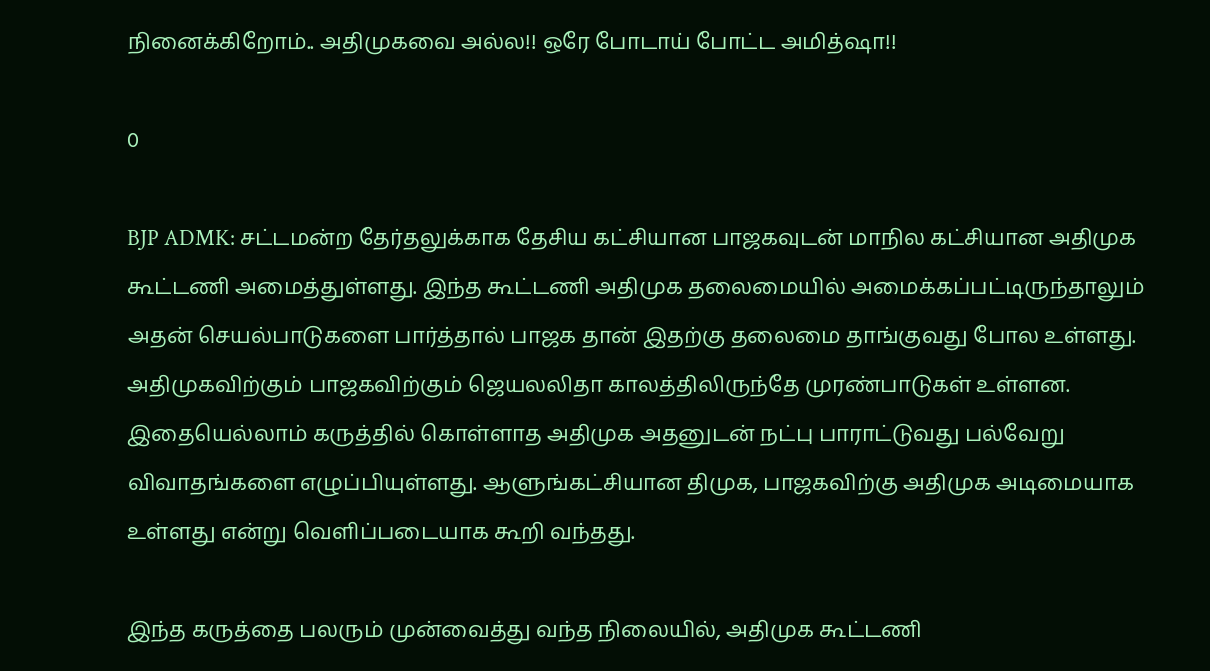நினைக்கிறோம்.. அதிமுகவை அல்ல!! ஒரே போடாய் போட்ட அமித்ஷா!!

0

BJP ADMK: சட்டமன்ற தேர்தலுக்காக தேசிய கட்சியான பாஜகவுடன் மாநில கட்சியான அதிமுக கூட்டணி அமைத்துள்ளது. இந்த கூட்டணி அதிமுக தலைமையில் அமைக்கப்பட்டிருந்தாலும் அதன் செயல்பாடுகளை பார்த்தால் பாஜக தான் இதற்கு தலைமை தாங்குவது போல உள்ளது. அதிமுகவிற்கும் பாஜகவிற்கும் ஜெயலலிதா காலத்திலிருந்தே முரண்பாடுகள் உள்ளன. இதையெல்லாம் கருத்தில் கொள்ளாத அதிமுக அதனுடன் நட்பு பாராட்டுவது பல்வேறு விவாதங்களை எழுப்பியுள்ளது. ஆளுங்கட்சியான திமுக, பாஜகவிற்கு அதிமுக அடிமையாக உள்ளது என்று வெளிப்படையாக கூறி வந்தது.

இந்த கருத்தை பலரும் முன்வைத்து வந்த நிலையில், அதிமுக கூட்டணி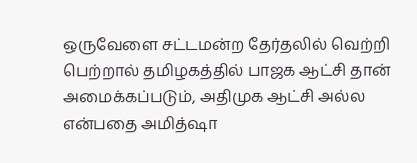ஒருவேளை சட்டமன்ற தேர்தலில் வெற்றி பெற்றால் தமிழகத்தில் பாஜக ஆட்சி தான் அமைக்கப்படும், அதிமுக ஆட்சி அல்ல என்பதை அமித்ஷா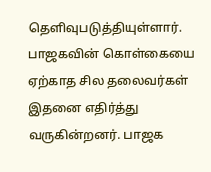தெளிவுபடுத்தியுள்ளார். பாஜகவின் கொள்கையை ஏற்காத சில தலைவர்கள் இதனை எதிர்த்து வருகின்றனர். பாஜக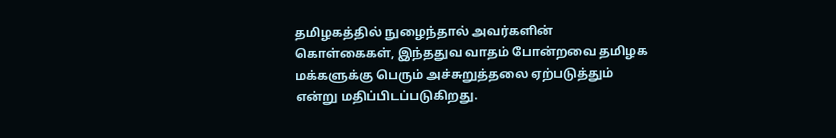தமிழகத்தில் நுழைந்தால் அவர்களின் கொள்கைகள், இந்ததுவ வாதம் போன்றவை தமிழக மக்களுக்கு பெரும் அச்சுறுத்தலை ஏற்படுத்தும் என்று மதிப்பிடப்படுகிறது.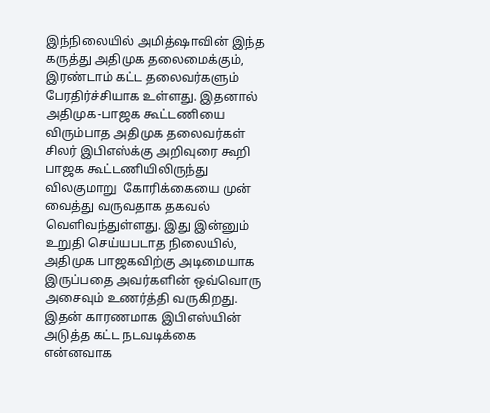இந்நிலையில் அமித்ஷாவின் இந்த கருத்து அதிமுக தலைமைக்கும், இரண்டாம் கட்ட தலைவர்களும் பேரதிர்ச்சியாக உள்ளது. இதனால் அதிமுக-பாஜக கூட்டணியை விரும்பாத அதிமுக தலைவர்கள் சிலர் இபிஎஸ்க்கு அறிவுரை கூறி பாஜக கூட்டணியிலிருந்து விலகுமாறு  கோரிக்கையை முன் வைத்து வருவதாக தகவல் வெளிவந்துள்ளது. இது இன்னும் உறுதி செய்யபடாத நிலையில், அதிமுக பாஜகவிற்கு அடிமையாக இருப்பதை அவர்களின் ஒவ்வொரு அசைவும் உணர்த்தி வருகிறது. இதன் காரணமாக இபிஎஸ்யின் அடுத்த கட்ட நடவடிக்கை என்னவாக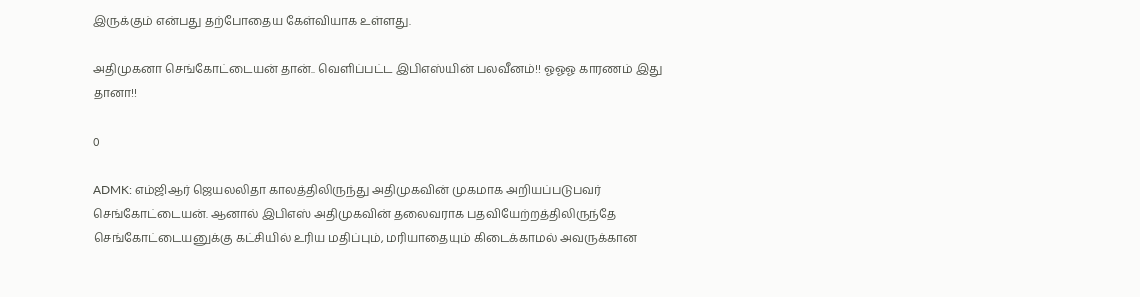இருக்கும் என்பது தற்போதைய கேள்வியாக உள்ளது.

அதிமுகனா செங்கோட்டையன் தான்.. வெளிப்பட்ட இபிஎஸ்யின் பலவீனம்!! ஓஓஓ காரணம் இது தானா!!

0

ADMK: எம்ஜிஆர் ஜெயலலிதா காலத்திலிருந்து அதிமுகவின் முகமாக அறியப்படுபவர் செங்கோட்டையன். ஆனால் இபிஎஸ் அதிமுகவின் தலைவராக பதவியேற்றத்திலிருந்தே செங்கோட்டையனுக்கு கட்சியில் உரிய மதிப்பும், மரியாதையும் கிடைக்காமல் அவருக்கான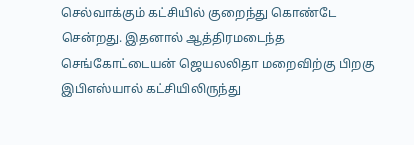செல்வாக்கும் கட்சியில் குறைந்து கொண்டே சென்றது. இதனால் ஆத்திரமடைந்த செங்கோட்டையன் ஜெயலலிதா மறைவிற்கு பிறகு இபிஎஸ்யால் கட்சியிலிருந்து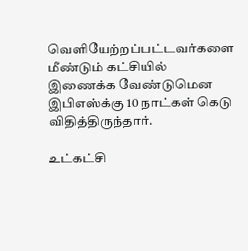வெளியேற்றப்பட்டவர்களை மீண்டும் கட்சியில் இணைக்க வேண்டுமென இபிஎஸ்க்கு 10 நாட்கள் கெடு விதித்திருந்தார்.

உட்கட்சி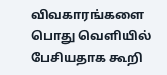விவகாரங்களை பொது வெளியில் பேசியதாக கூறி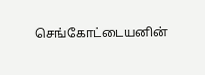செங்கோட்டையனின்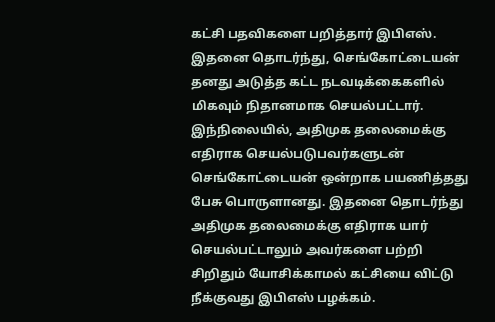கட்சி பதவிகளை பறித்தார் இபிஎஸ். இதனை தொடர்ந்து, செங்கோட்டையன் தனது அடுத்த கட்ட நடவடிக்கைகளில் மிகவும் நிதானமாக செயல்பட்டார். இந்நிலையில், அதிமுக தலைமைக்கு எதிராக செயல்படுபவர்களுடன் செங்கோட்டையன் ஒன்றாக பயணித்தது பேசு பொருளானது. இதனை தொடர்ந்து அதிமுக தலைமைக்கு எதிராக யார் செயல்பட்டாலும் அவர்களை பற்றி சிறிதும் யோசிக்காமல் கட்சியை விட்டு நீக்குவது இபிஎஸ் பழக்கம்.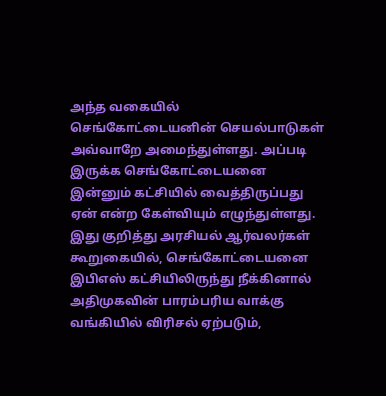அந்த வகையில் செங்கோட்டையனின் செயல்பாடுகள் அவ்வாறே அமைந்துள்ளது. அப்படி இருக்க செங்கோட்டையனை இன்னும் கட்சியில் வைத்திருப்பது ஏன் என்ற கேள்வியும் எழுந்துள்ளது. இது குறித்து அரசியல் ஆர்வலர்கள் கூறுகையில், செங்கோட்டையனை இபிஎஸ் கட்சியிலிருந்து நீக்கினால் அதிமுகவின் பாரம்பரிய வாக்கு வங்கியில் விரிசல் ஏற்படும்,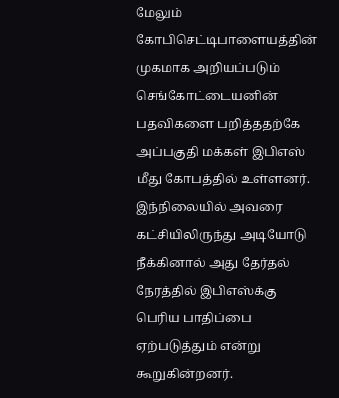மேலும் கோபிசெட்டிபாளையத்தின் முகமாக அறியப்படும் செங்கோட்டையனின் பதவிகளை பறித்ததற்கே அப்பகுதி மக்கள் இபிஎஸ் மீது கோபத்தில் உள்ளனர். இந்நிலையில் அவரை கட்சியிலிருந்து அடியோடு நீக்கினால் அது தேர்தல் நேரத்தில் இபிஎஸ்க்கு பெரிய பாதிப்பை ஏற்படுத்தும் என்று கூறுகின்றனர்.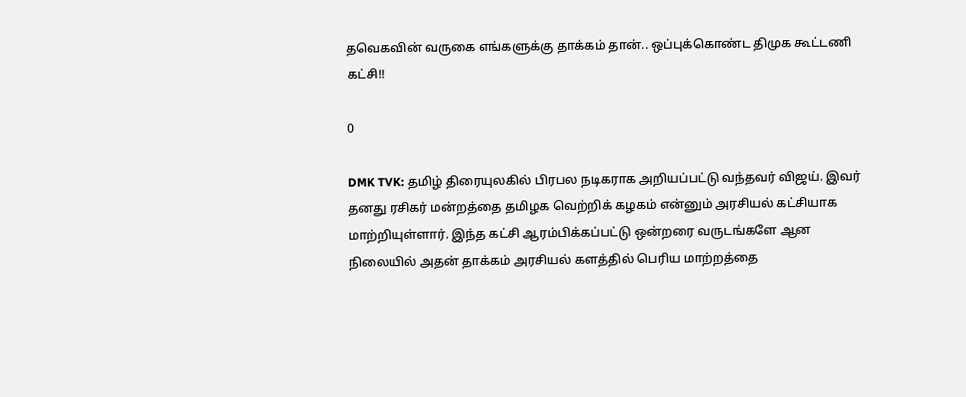தவெகவின் வருகை எங்களுக்கு தாக்கம் தான்.. ஒப்புக்கொண்ட திமுக கூட்டணி கட்சி!!

0

DMK TVK: தமிழ் திரையுலகில் பிரபல நடிகராக அறியப்பட்டு வந்தவர் விஜய். இவர் தனது ரசிகர் மன்றத்தை தமிழக வெற்றிக் கழகம் என்னும் அரசியல் கட்சியாக மாற்றியுள்ளார். இந்த கட்சி ஆரம்பிக்கப்பட்டு ஒன்றரை வருடங்களே ஆன நிலையில் அதன் தாக்கம் அரசியல் களத்தில் பெரிய மாற்றத்தை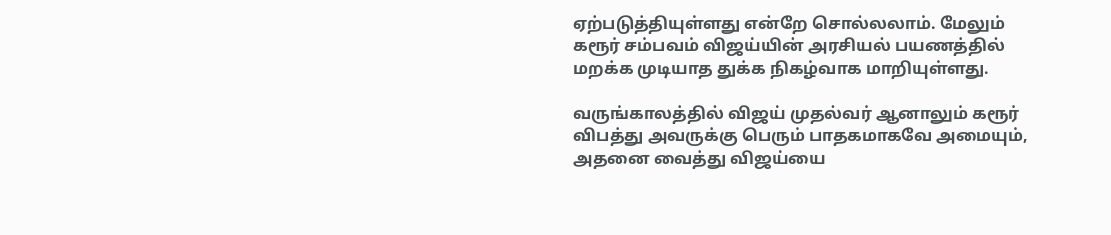ஏற்படுத்தியுள்ளது என்றே சொல்லலாம். மேலும் கரூர் சம்பவம் விஜய்யின் அரசியல் பயணத்தில் மறக்க முடியாத துக்க நிகழ்வாக மாறியுள்ளது.

வருங்காலத்தில் விஜய் முதல்வர் ஆனாலும் கரூர் விபத்து அவருக்கு பெரும் பாதகமாகவே அமையும், அதனை வைத்து விஜய்யை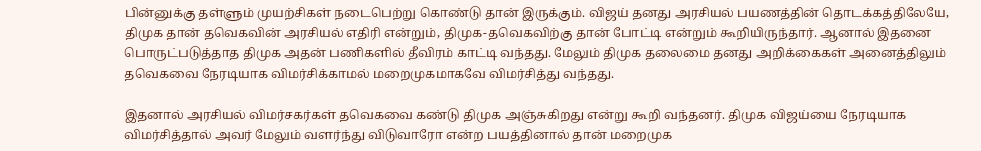பின்னுக்கு தள்ளும் முயற்சிகள் நடைபெற்று கொண்டு தான் இருக்கும். விஜய் தனது அரசியல் பயணத்தின் தொடக்கத்திலேயே, திமுக தான் தவெகவின் அரசியல் எதிரி என்றும், திமுக-தவெகவிற்கு தான் போட்டி என்றும் கூறியிருந்தார். ஆனால் இதனை பொருட்படுத்தாத திமுக அதன் பணிகளில் தீவிரம் காட்டி வந்தது. மேலும் திமுக தலைமை தனது அறிக்கைகள் அனைத்திலும் தவெகவை நேரடியாக விமர்சிக்காமல் மறைமுகமாகவே விமர்சித்து வந்தது.

இதனால் அரசியல் விமர்சகர்கள் தவெகவை கண்டு திமுக அஞ்சுகிறது என்று கூறி வந்தனர். திமுக விஜய்யை நேரடியாக விமர்சித்தால் அவர் மேலும் வளர்ந்து விடுவாரோ என்ற பயத்தினால் தான் மறைமுக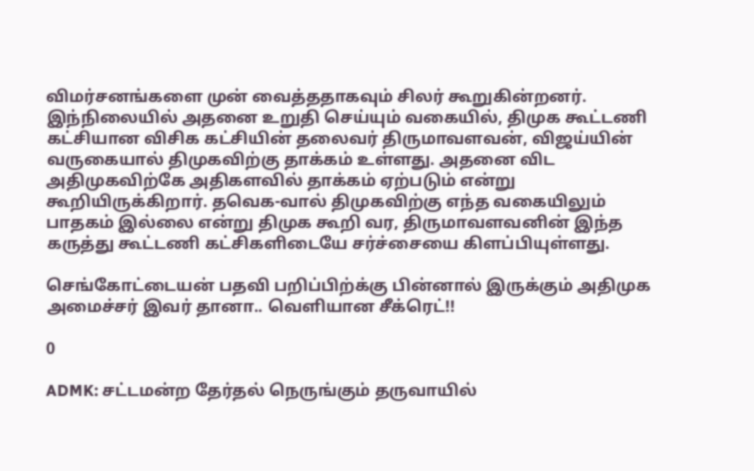விமர்சனங்களை முன் வைத்ததாகவும் சிலர் கூறுகின்றனர். இந்நிலையில் அதனை உறுதி செய்யும் வகையில், திமுக கூட்டணி கட்சியான விசிக கட்சியின் தலைவர் திருமாவளவன், விஜய்யின் வருகையால் திமுகவிற்கு தாக்கம் உள்ளது. அதனை விட அதிமுகவிற்கே அதிகளவில் தாக்கம் ஏற்படும் என்று கூறியிருக்கிறார். தவெக-வால் திமுகவிற்கு எந்த வகையிலும் பாதகம் இல்லை என்று திமுக கூறி வர, திருமாவளவனின் இந்த கருத்து கூட்டணி கட்சிகளிடையே சர்ச்சையை கிளப்பியுள்ளது.

செங்கோட்டையன் பதவி பறிப்பிற்க்கு பின்னால் இருக்கும் அதிமுக அமைச்சர் இவர் தானா.. வெளியான சீக்ரெட்!!

0

ADMK: சட்டமன்ற தேர்தல் நெருங்கும் தருவாயில்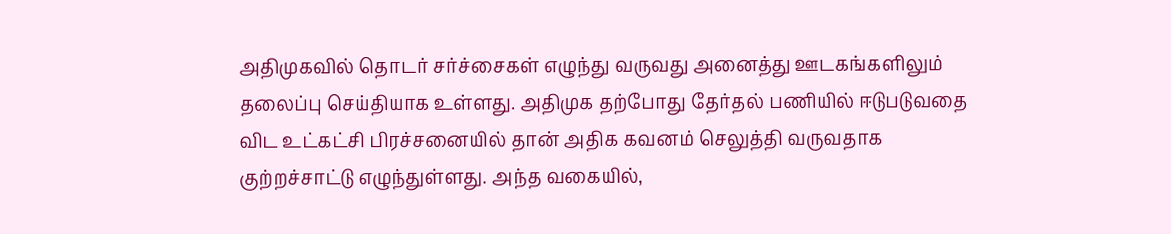அதிமுகவில் தொடர் சர்ச்சைகள் எழுந்து வருவது அனைத்து ஊடகங்களிலும் தலைப்பு செய்தியாக உள்ளது. அதிமுக தற்போது தேர்தல் பணியில் ஈடுபடுவதை விட உட்கட்சி பிரச்சனையில் தான் அதிக கவனம் செலுத்தி வருவதாக குற்றச்சாட்டு எழுந்துள்ளது. அந்த வகையில்,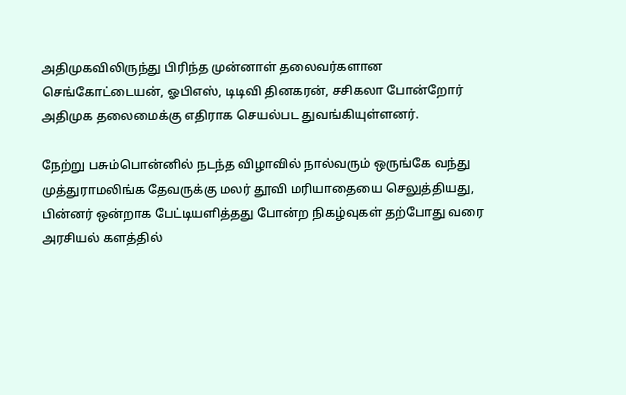அதிமுகவிலிருந்து பிரிந்த முன்னாள் தலைவர்களான செங்கோட்டையன், ஓபிஎஸ், டிடிவி தினகரன், சசிகலா போன்றோர் அதிமுக தலைமைக்கு எதிராக செயல்பட துவங்கியுள்ளனர்.

நேற்று பசும்பொன்னில் நடந்த விழாவில் நால்வரும் ஒருங்கே வந்து முத்துராமலிங்க தேவருக்கு மலர் தூவி மரியாதையை செலுத்தியது, பின்னர் ஒன்றாக பேட்டியளித்தது போன்ற நிகழ்வுகள் தற்போது வரை அரசியல் களத்தில்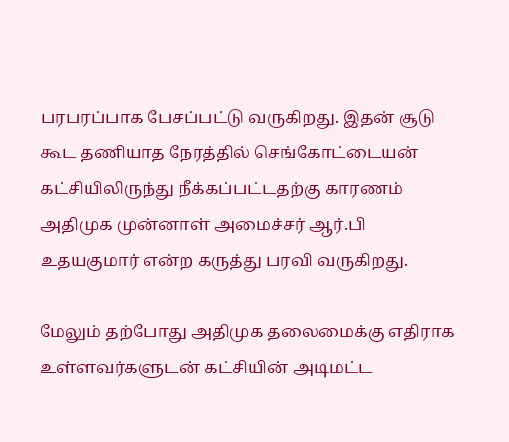பரபரப்பாக பேசப்பட்டு வருகிறது. இதன் சூடு கூட தணியாத நேரத்தில் செங்கோட்டையன் கட்சியிலிருந்து நீக்கப்பட்டதற்கு காரணம் அதிமுக முன்னாள் அமைச்சர் ஆர்.பி உதயகுமார் என்ற கருத்து பரவி வருகிறது.

மேலும் தற்போது அதிமுக தலைமைக்கு எதிராக  உள்ளவர்களுடன் கட்சியின் அடிமட்ட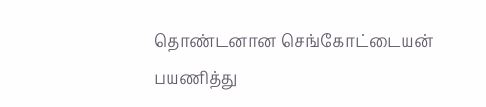தொண்டனான செங்கோட்டையன் பயணித்து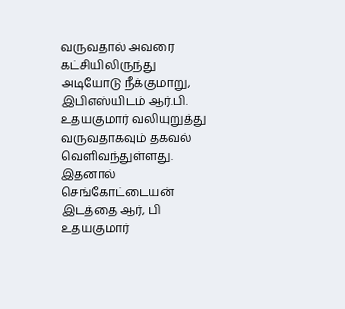வருவதால் அவரை கட்சியிலிருந்து அடியோடு நீக்குமாறு, இபிஎஸ்யிடம் ஆர்.பி. உதயகுமார் வலியுறுத்து வருவதாகவும் தகவல் வெளிவந்துள்ளது. இதனால் செங்கோட்டையன் இடத்தை ஆர், பி உதயகுமார்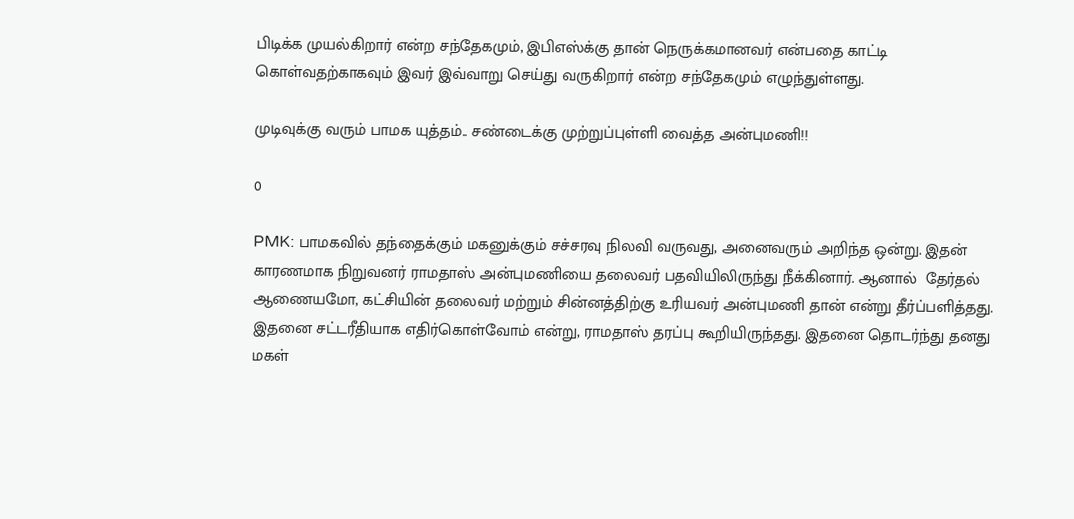பிடிக்க முயல்கிறார் என்ற சந்தேகமும், இபிஎஸ்க்கு தான் நெருக்கமானவர் என்பதை காட்டி கொள்வதற்காகவும் இவர் இவ்வாறு செய்து வருகிறார் என்ற சந்தேகமும் எழுந்துள்ளது.

முடிவுக்கு வரும் பாமக யுத்தம்.. சண்டைக்கு முற்றுப்புள்ளி வைத்த அன்புமணி!!

0

PMK: பாமகவில் தந்தைக்கும் மகனுக்கும் சச்சரவு நிலவி வருவது, அனைவரும் அறிந்த ஒன்று. இதன் காரணமாக நிறுவனர் ராமதாஸ் அன்புமணியை தலைவர் பதவியிலிருந்து நீக்கினார். ஆனால்  தேர்தல் ஆணையமோ, கட்சியின் தலைவர் மற்றும் சின்னத்திற்கு உரியவர் அன்புமணி தான் என்று தீர்ப்பளித்தது. இதனை சட்டரீதியாக எதிர்கொள்வோம் என்று, ராமதாஸ் தரப்பு கூறியிருந்தது. இதனை தொடர்ந்து தனது மகள்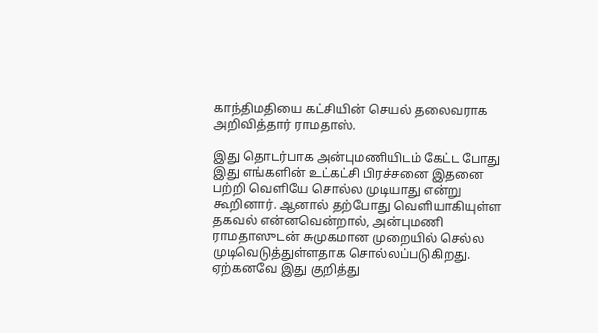காந்திமதியை கட்சியின் செயல் தலைவராக அறிவித்தார் ராமதாஸ்.

இது தொடர்பாக அன்புமணியிடம் கேட்ட போது இது எங்களின் உட்கட்சி பிரச்சனை இதனை பற்றி வெளியே சொல்ல முடியாது என்று கூறினார். ஆனால் தற்போது வெளியாகியுள்ள தகவல் என்னவென்றால், அன்புமணி ராமதாஸுடன் சுமுகமான முறையில் செல்ல முடிவெடுத்துள்ளதாக சொல்லப்படுகிறது. ஏற்கனவே இது குறித்து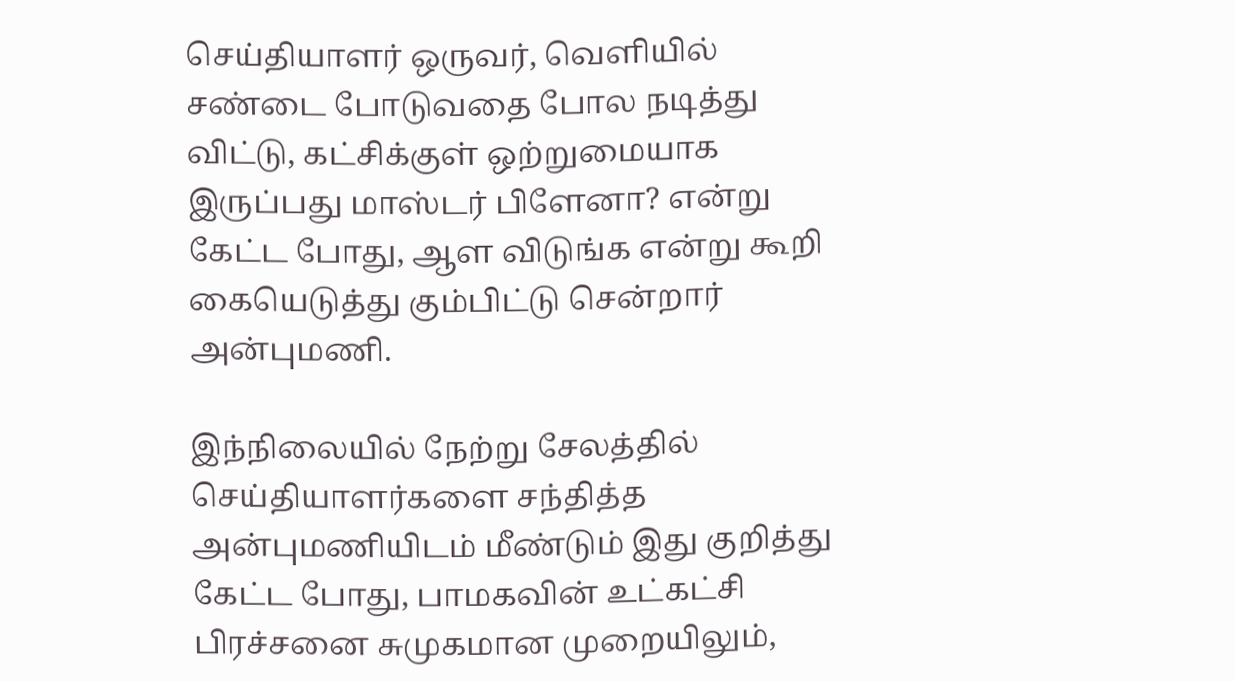செய்தியாளர் ஒருவர், வெளியில் சண்டை போடுவதை போல நடித்து விட்டு, கட்சிக்குள் ஒற்றுமையாக இருப்பது மாஸ்டர் பிளேனா? என்று கேட்ட போது, ஆள விடுங்க என்று கூறி கையெடுத்து கும்பிட்டு சென்றார் அன்புமணி.

இந்நிலையில் நேற்று சேலத்தில் செய்தியாளர்களை சந்தித்த அன்புமணியிடம் மீண்டும் இது குறித்து கேட்ட போது, பாமகவின் உட்கட்சி பிரச்சனை சுமுகமான முறையிலும்,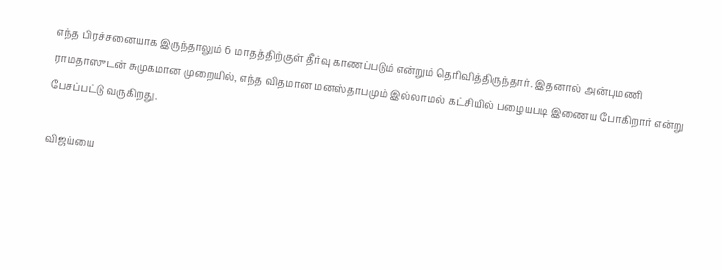எந்த பிரச்சனையாக இருந்தாலும் 6 மாதத்திற்குள் தீர்வு காணப்படும் என்றும் தெரிவித்திருந்தார். இதனால் அன்புமணி ராமதாஸுடன் சுமுகமான முறையில், எந்த விதமான மனஸ்தாபமும் இல்லாமல் கட்சியில் பழையபடி இணைய போகிறார் என்று பேசப்பட்டு வருகிறது.

விஜய்யை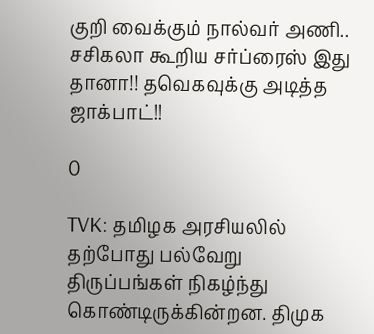குறி வைக்கும் நால்வர் அணி.. சசிகலா கூறிய சர்ப்ரைஸ் இது தானா!! தவெகவுக்கு அடித்த ஜாக்பாட்!!

0

TVK: தமிழக அரசியலில் தற்போது பல்வேறு திருப்பங்கள் நிகழ்ந்து கொண்டிருக்கின்றன. திமுக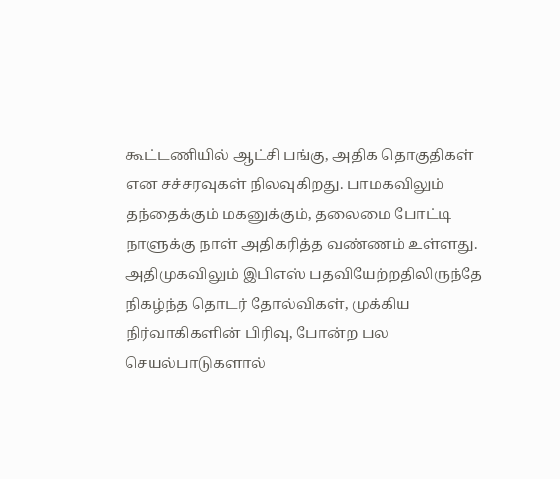கூட்டணியில் ஆட்சி பங்கு, அதிக தொகுதிகள் என சச்சரவுகள் நிலவுகிறது. பாமகவிலும் தந்தைக்கும் மகனுக்கும், தலைமை போட்டி நாளுக்கு நாள் அதிகரித்த வண்ணம் உள்ளது. அதிமுகவிலும் இபிஎஸ் பதவியேற்றதிலிருந்தே நிகழ்ந்த தொடர் தோல்விகள், முக்கிய நிர்வாகிகளின் பிரிவு, போன்ற பல செயல்பாடுகளால்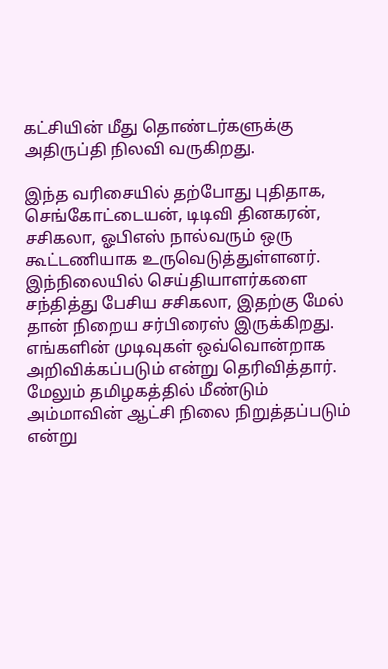கட்சியின் மீது தொண்டர்களுக்கு அதிருப்தி நிலவி வருகிறது.

இந்த வரிசையில் தற்போது புதிதாக, செங்கோட்டையன், டிடிவி தினகரன், சசிகலா, ஓபிஎஸ் நால்வரும் ஒரு கூட்டணியாக உருவெடுத்துள்ளனர். இந்நிலையில் செய்தியாளர்களை சந்தித்து பேசிய சசிகலா, இதற்கு மேல் தான் நிறைய சர்பிரைஸ் இருக்கிறது. எங்களின் முடிவுகள் ஒவ்வொன்றாக அறிவிக்கப்படும் என்று தெரிவித்தார். மேலும் தமிழகத்தில் மீண்டும் அம்மாவின் ஆட்சி நிலை நிறுத்தப்படும் என்று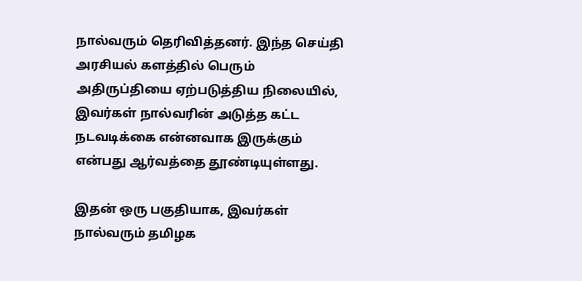நால்வரும் தெரிவித்தனர். இந்த செய்தி அரசியல் களத்தில் பெரும் அதிருப்தியை ஏற்படுத்திய நிலையில், இவர்கள் நால்வரின் அடுத்த கட்ட நடவடிக்கை என்னவாக இருக்கும் என்பது ஆர்வத்தை தூண்டியுள்ளது.

இதன் ஒரு பகுதியாக, இவர்கள் நால்வரும் தமிழக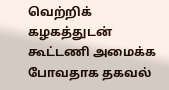வெற்றிக் கழகத்துடன் கூட்டணி அமைக்க போவதாக தகவல்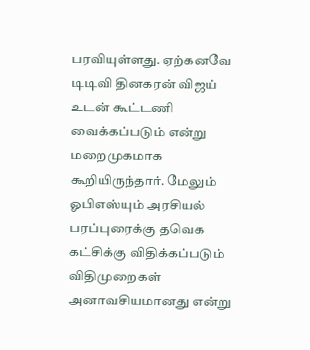பரவியுள்ளது. ஏற்கனவே டிடிவி தினகரன் விஜய் உடன் கூட்டணி வைக்கப்படும் என்று மறைமுகமாக கூறியிருந்தார். மேலும் ஓபிஎஸ்யும் அரசியல் பரப்புரைக்கு தவெக கட்சிக்கு விதிக்கப்படும் விதிமுறைகள் அனாவசியமானது என்று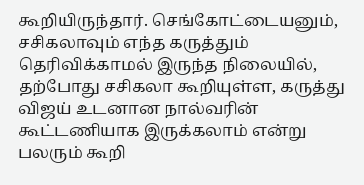கூறியிருந்தார். செங்கோட்டையனும், சசிகலாவும் எந்த கருத்தும் தெரிவிக்காமல் இருந்த நிலையில், தற்போது சசிகலா கூறியுள்ள, கருத்து விஜய் உடனான நால்வரின் கூட்டணியாக இருக்கலாம் என்று பலரும் கூறி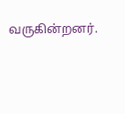வருகின்றனர்.